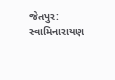જેતપુર: સ્વામિનારાયણ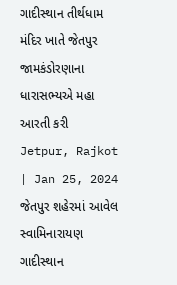ગાદીસ્થાન તીર્થધામ મંદિર ખાતે જેતપુર જામકંડોરણાના ધારાસભ્યએ મહા આરતી કરી
Jetpur, Rajkot | Jan 25, 2024 જેતપુર શહેરમાં આવેલ સ્વામિનારાયણ ગાદીસ્થાન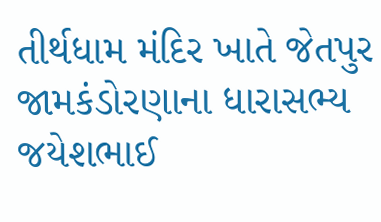તીર્થધામ મંદિર ખાતે જેતપુર જામકંડોરણાના ધારાસભ્ય જયેશભાઈ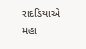રાદડિયાએ મહા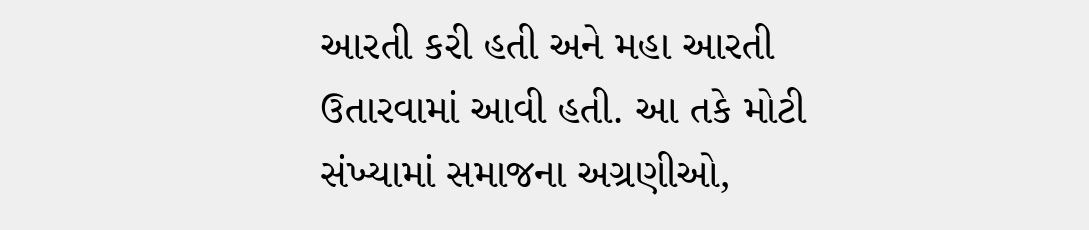આરતી કરી હતી અને મહા આરતી ઉતારવામાં આવી હતી. આ તકે મોટી સંખ્યામાં સમાજના અગ્રણીઓ,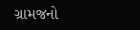ગ્રામજનો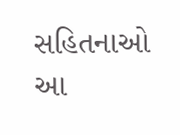સહિતનાઓ આ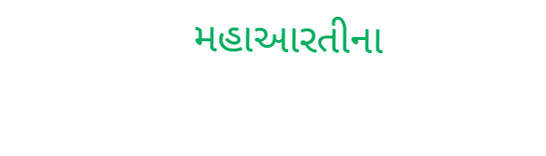મહાઆરતીના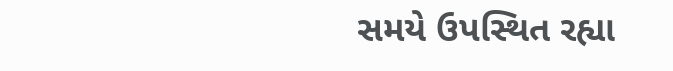સમયે ઉપસ્થિત રહ્યા